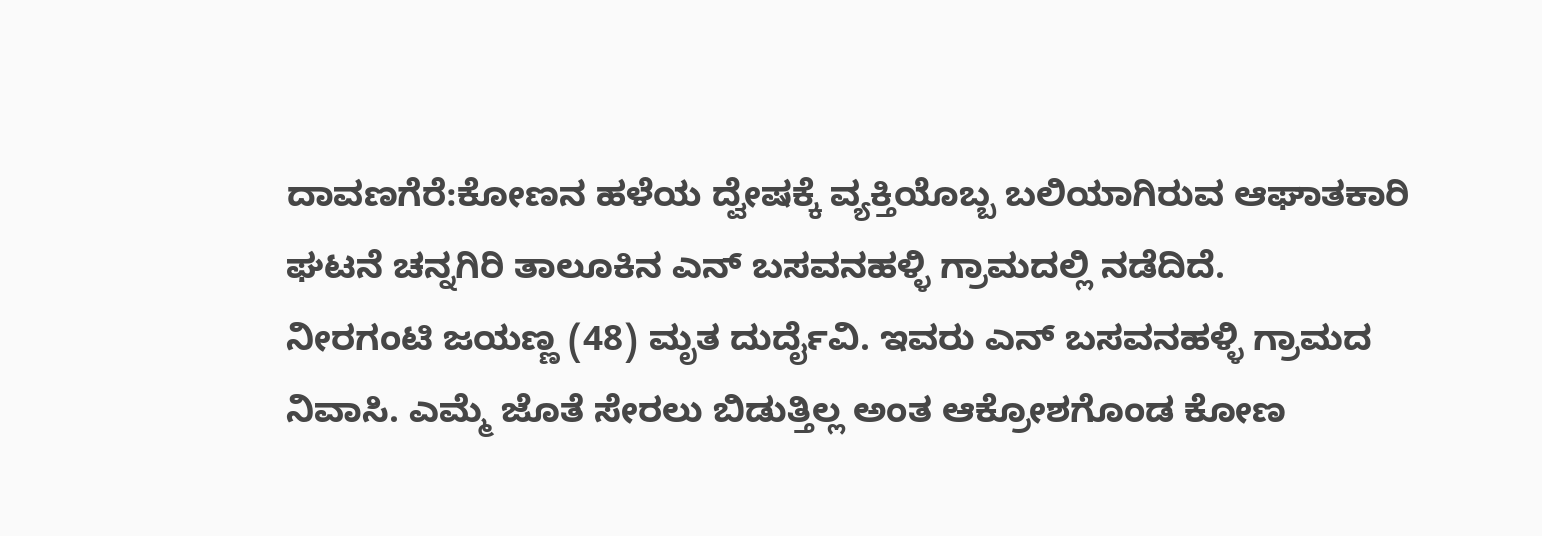ದಾವಣಗೆರೆ:ಕೋಣನ ಹಳೆಯ ದ್ವೇಷಕ್ಕೆ ವ್ಯಕ್ತಿಯೊಬ್ಬ ಬಲಿಯಾಗಿರುವ ಆಘಾತಕಾರಿ ಘಟನೆ ಚನ್ನಗಿರಿ ತಾಲೂಕಿನ ಎನ್ ಬಸವನಹಳ್ಳಿ ಗ್ರಾಮದಲ್ಲಿ ನಡೆದಿದೆ.
ನೀರಗಂಟಿ ಜಯಣ್ಣ (48) ಮೃತ ದುರ್ದೈವಿ. ಇವರು ಎನ್ ಬಸವನಹಳ್ಳಿ ಗ್ರಾಮದ ನಿವಾಸಿ. ಎಮ್ಮೆ ಜೊತೆ ಸೇರಲು ಬಿಡುತ್ತಿಲ್ಲ ಅಂತ ಆಕ್ರೋಶಗೊಂಡ ಕೋಣ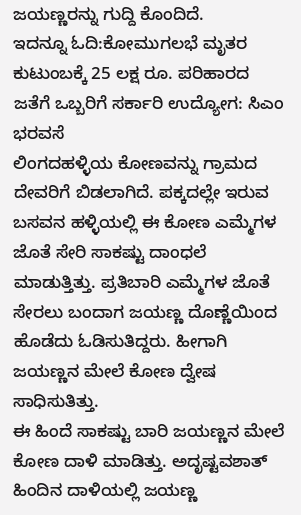ಜಯಣ್ಣರನ್ನು ಗುದ್ದಿ ಕೊಂದಿದೆ.
ಇದನ್ನೂ ಓದಿ:ಕೋಮುಗಲಭೆ ಮೃತರ ಕುಟುಂಬಕ್ಕೆ 25 ಲಕ್ಷ ರೂ. ಪರಿಹಾರದ ಜತೆಗೆ ಒಬ್ಬರಿಗೆ ಸರ್ಕಾರಿ ಉದ್ಯೋಗ: ಸಿಎಂ ಭರವಸೆ
ಲಿಂಗದಹಳ್ಳಿಯ ಕೋಣವನ್ನು ಗ್ರಾಮದ ದೇವರಿಗೆ ಬಿಡಲಾಗಿದೆ. ಪಕ್ಕದಲ್ಲೇ ಇರುವ ಬಸವನ ಹಳ್ಳಿಯಲ್ಲಿ ಈ ಕೋಣ ಎಮ್ಮೆಗಳ ಜೊತೆ ಸೇರಿ ಸಾಕಷ್ಟು ದಾಂಧಲೆ ಮಾಡುತ್ತಿತ್ತು. ಪ್ರತಿಬಾರಿ ಎಮ್ಮೆಗಳ ಜೊತೆ ಸೇರಲು ಬಂದಾಗ ಜಯಣ್ಣ ದೊಣ್ಣೆಯಿಂದ ಹೊಡೆದು ಓಡಿಸುತಿದ್ದರು. ಹೀಗಾಗಿ ಜಯಣ್ಣನ ಮೇಲೆ ಕೋಣ ದ್ವೇಷ ಸಾಧಿಸುತಿತ್ತು.
ಈ ಹಿಂದೆ ಸಾಕಷ್ಟು ಬಾರಿ ಜಯಣ್ಣನ ಮೇಲೆ ಕೋಣ ದಾಳಿ ಮಾಡಿತ್ತು. ಅದೃಷ್ಟವಶಾತ್ ಹಿಂದಿನ ದಾಳಿಯಲ್ಲಿ ಜಯಣ್ಣ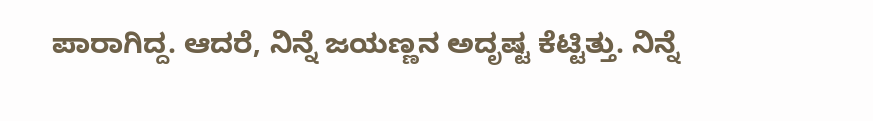ಪಾರಾಗಿದ್ದ. ಆದರೆ, ನಿನ್ನೆ ಜಯಣ್ಣನ ಅದೃಷ್ಟ ಕೆಟ್ಟಿತ್ತು. ನಿನ್ನೆ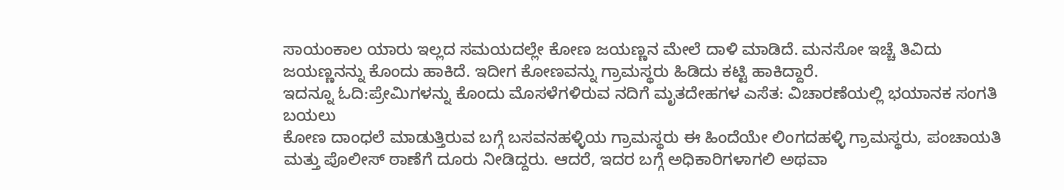ಸಾಯಂಕಾಲ ಯಾರು ಇಲ್ಲದ ಸಮಯದಲ್ಲೇ ಕೋಣ ಜಯಣ್ಣನ ಮೇಲೆ ದಾಳಿ ಮಾಡಿದೆ. ಮನಸೋ ಇಚ್ಚೆ ತಿವಿದು ಜಯಣ್ಣನನ್ನು ಕೊಂದು ಹಾಕಿದೆ. ಇದೀಗ ಕೋಣವನ್ನು ಗ್ರಾಮಸ್ಥರು ಹಿಡಿದು ಕಟ್ಟಿ ಹಾಕಿದ್ದಾರೆ.
ಇದನ್ನೂ ಓದಿ:ಪ್ರೇಮಿಗಳನ್ನು ಕೊಂದು ಮೊಸಳೆಗಳಿರುವ ನದಿಗೆ ಮೃತದೇಹಗಳ ಎಸೆತ: ವಿಚಾರಣೆಯಲ್ಲಿ ಭಯಾನಕ ಸಂಗತಿ ಬಯಲು
ಕೋಣ ದಾಂಧಲೆ ಮಾಡುತ್ತಿರುವ ಬಗ್ಗೆ ಬಸವನಹಳ್ಳಿಯ ಗ್ರಾಮಸ್ಥರು ಈ ಹಿಂದೆಯೇ ಲಿಂಗದಹಳ್ಳಿ ಗ್ರಾಮಸ್ಥರು, ಪಂಚಾಯತಿ ಮತ್ತು ಪೊಲೀಸ್ ಠಾಣೆಗೆ ದೂರು ನೀಡಿದ್ದರು. ಆದರೆ, ಇದರ ಬಗ್ಗೆ ಅಧಿಕಾರಿಗಳಾಗಲಿ ಅಥವಾ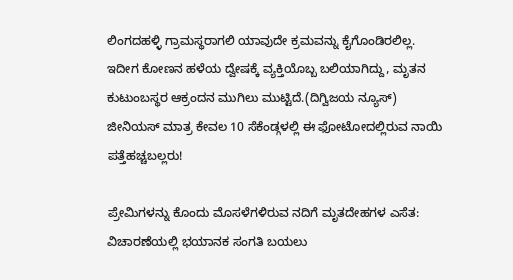ಲಿಂಗದಹಳ್ಳಿ ಗ್ರಾಮಸ್ಥರಾಗಲಿ ಯಾವುದೇ ಕ್ರಮವನ್ನು ಕೈಗೊಂಡಿರಲಿಲ್ಲ. ಇದೀಗ ಕೋಣನ ಹಳೆಯ ದ್ವೇಷಕ್ಕೆ ವ್ಯಕ್ತಿಯೊಬ್ಬ ಬಲಿಯಾಗಿದ್ದು, ಮೃತನ ಕುಟುಂಬಸ್ಥರ ಆಕ್ರಂದನ ಮುಗಿಲು ಮುಟ್ಟಿದೆ.(ದಿಗ್ವಿಜಯ ನ್ಯೂಸ್)
ಜೀನಿಯಸ್ ಮಾತ್ರ ಕೇವಲ 10 ಸೆಕೆಂಡ್ಗಳಲ್ಲಿ ಈ ಫೋಟೋದಲ್ಲಿರುವ ನಾಯಿ ಪತ್ತೆಹಚ್ಚಬಲ್ಲರು!

ಪ್ರೇಮಿಗಳನ್ನು ಕೊಂದು ಮೊಸಳೆಗಳಿರುವ ನದಿಗೆ ಮೃತದೇಹಗಳ ಎಸೆತ: ವಿಚಾರಣೆಯಲ್ಲಿ ಭಯಾನಕ ಸಂಗತಿ ಬಯಲು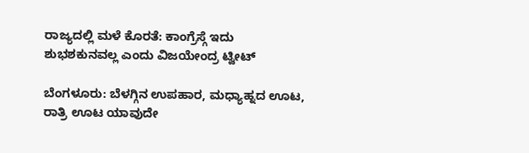ರಾಜ್ಯದಲ್ಲಿ ಮಳೆ ಕೊರತೆ: ಕಾಂಗ್ರೆಸ್ಗೆ ಇದು ಶುಭಶಕುನವಲ್ಲ ಎಂದು ವಿಜಯೇಂದ್ರ ಟ್ವೀಟ್

ಬೆಂಗಳೂರು: ಬೆಳಗ್ಗಿನ ಉಪಹಾರ, ಮಧ್ಯಾಹ್ನದ ಊಟ, ರಾತ್ರಿ ಊಟ ಯಾವುದೇ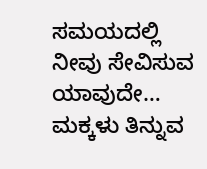ಸಮಯದಲ್ಲಿ ನೀವು ಸೇವಿಸುವ ಯಾವುದೇ…
ಮಕ್ಕಳು ತಿನ್ನುವ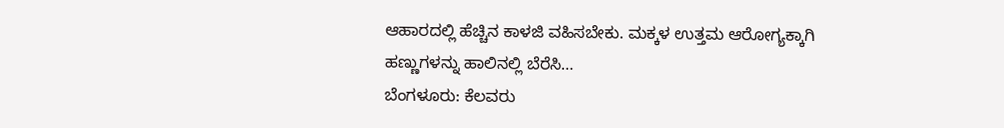ಆಹಾರದಲ್ಲಿ ಹೆಚ್ಚಿನ ಕಾಳಜಿ ವಹಿಸಬೇಕು. ಮಕ್ಕಳ ಉತ್ತಮ ಆರೋಗ್ಯಕ್ಕಾಗಿ ಹಣ್ಣುಗಳನ್ನು ಹಾಲಿನಲ್ಲಿ ಬೆರೆಸಿ…
ಬೆಂಗಳೂರು: ಕೆಲವರು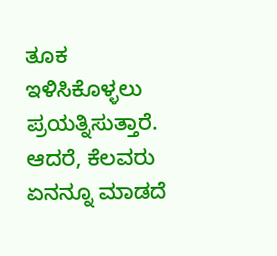ತೂಕ ಇಳಿಸಿಕೊಳ್ಳಲು ಪ್ರಯತ್ನಿಸುತ್ತಾರೆ. ಆದರೆ, ಕೆಲವರು ಏನನ್ನೂ ಮಾಡದೆ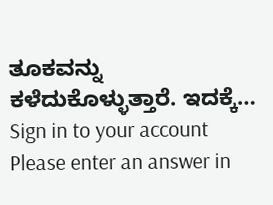ತೂಕವನ್ನು ಕಳೆದುಕೊಳ್ಳುತ್ತಾರೆ. ಇದಕ್ಕೆ…
Sign in to your account
Please enter an answer in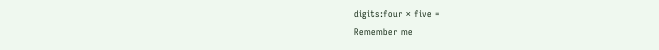digits:four × five =
Remember me